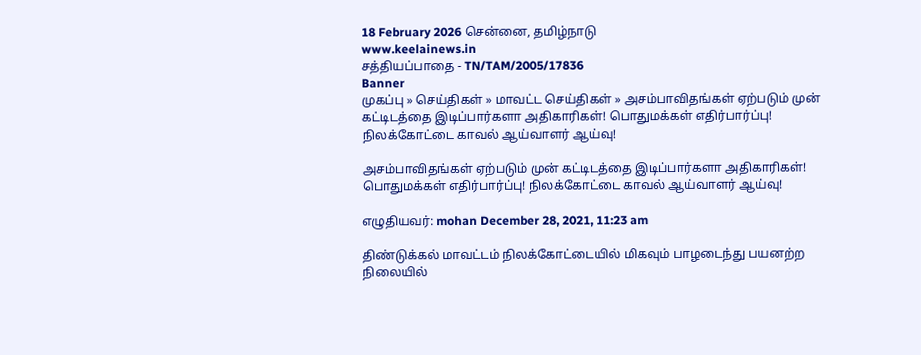18 February 2026 சென்னை, தமிழ்நாடு
www.keelainews.in
சத்தியப்பாதை - TN/TAM/2005/17836
Banner
முகப்பு » செய்திகள் » மாவட்ட செய்திகள் » அசம்பாவிதங்கள் ஏற்படும் முன் கட்டிடத்தை இடிப்பார்களா அதிகாரிகள்! பொதுமக்கள் எதிர்பார்ப்பு! நிலக்கோட்டை காவல் ஆய்வாளர் ஆய்வு!

அசம்பாவிதங்கள் ஏற்படும் முன் கட்டிடத்தை இடிப்பார்களா அதிகாரிகள்! பொதுமக்கள் எதிர்பார்ப்பு! நிலக்கோட்டை காவல் ஆய்வாளர் ஆய்வு!

எழுதியவர்: mohan December 28, 2021, 11:23 am

திண்டுக்கல் மாவட்டம் நிலக்கோட்டையில் மிகவும் பாழடைந்து பயனற்ற நிலையில்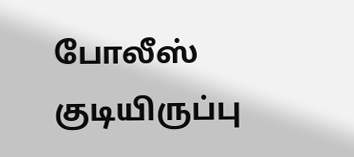போலீஸ் குடியிருப்பு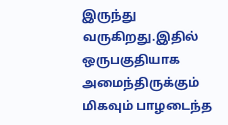இருந்து வருகிறது.இதில் ஒருபகுதியாக அமைந்திருக்கும் மிகவும் பாழடைந்த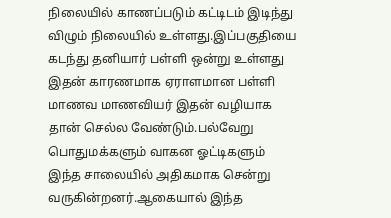நிலையில் காணப்படும் கட்டிடம் இடிந்து விழும் நிலையில் உள்ளது.இப்பகுதியை கடந்து தனியார் பள்ளி ஒன்று உள்ளது இதன் காரணமாக ஏராளமான பள்ளி மாணவ மாணவியர் இதன் வழியாக தான் செல்ல வேண்டும்.பல்வேறு பொதுமக்களும் வாகன ஓட்டிகளும் இந்த சாலையில் அதிகமாக சென்று வருகின்றனர்.ஆகையால் இந்த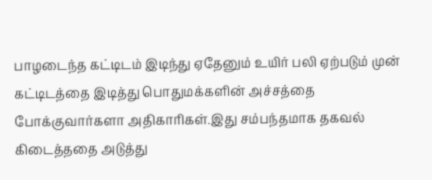பாழடைந்த கட்டிடம் இடிந்து ஏதேனும் உயிர் பலி ஏற்படும் முன் கட்டிடத்தை இடித்து பொதுமக்களின் அச்சத்தை போக்குவார்களா அதிகாரிகள்.இது சம்பந்தமாக தகவல் கிடைத்ததை அடுத்து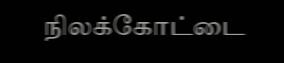நிலக்கோட்டை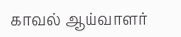காவல் ஆய்வாளர்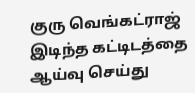குரு வெங்கட்ராஜ் இடிந்த கட்டிடத்தை ஆய்வு செய்து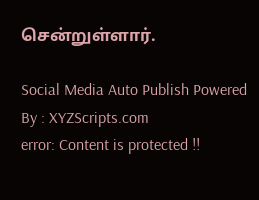சென்றுள்ளார்.

Social Media Auto Publish Powered By : XYZScripts.com
error: Content is protected !!